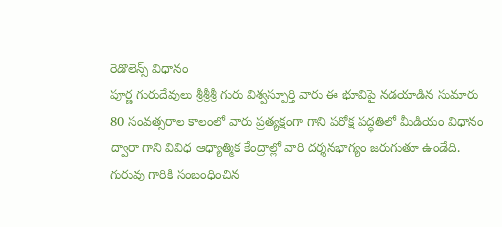రెడొలెన్స్ విధానం
పూర్ణ గురుదేవులు శ్రీశ్రీశ్రీ గురు విశ్వస్పూర్తి వారు ఈ భూవిపై నడయాడిన సుమారు 80 సంవత్సరాల కాలంలో వారు ప్రత్యక్షంగా గాని పరోక్ష పద్ధతిలో మీడియం విధానం ద్వారా గాని వివిధ ఆధ్యాత్మిక కేంద్రాల్లో వారి దర్శనభాగ్యం జరుగుతూ ఉండేది.
గురువు గారికి సంబంధించిన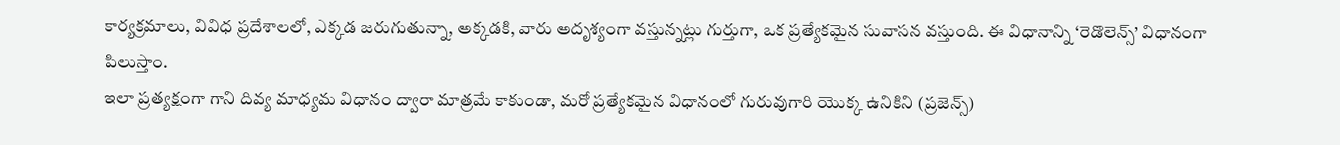కార్యక్రమాలు, వివిధ ప్రదేశాలలో, ఎక్కడ జరుగుతున్నా, అక్కడకి, వారు అదృశ్యంగా వస్తున్నట్లు గుర్తుగా, ఒక ప్రత్యేకమైన సువాసన వస్తుంది. ఈ విధానాన్ని ‘రెడొలెన్స్’ విధానంగా పిలుస్తాం.
ఇలా ప్రత్యక్షంగా గాని దివ్య మాధ్యమ విధానం ద్వారా మాత్రమే కాకుండా, మరో ప్రత్యేకమైన విధానంలో గురువుగారి యొక్క ఉనికిని (ప్రజెన్స్)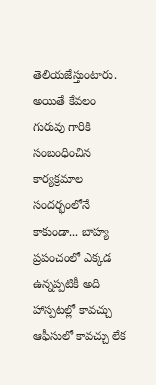తెలియజేస్తుంటారు.
అయితే కేవలం గురువు గారికి సంబంధించిన కార్యక్రమాల సందర్భంలోనే కాకుండా... బాహ్య ప్రపంచంలో ఎక్కడ ఉన్నప్పటికీ అది హాస్పటల్లో కావచ్చు ఆఫీసులో కావచ్చు లేక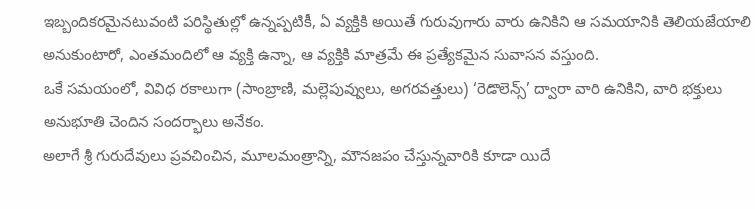ఇబ్బందికరమైనటువంటి పరిస్థితుల్లో ఉన్నప్పటికీ, ఏ వ్యక్తికి అయితే గురువుగారు వారు ఉనికిని ఆ సమయానికి తెలియజేయాలి అనుకుంటారో, ఎంతమందిలో ఆ వ్యక్తి ఉన్నా, ఆ వ్యక్తికి మాత్రమే ఈ ప్రత్యేకమైన సువాసన వస్తుంది.
ఒకే సమయంలో, వివిధ రకాలుగా (సాంబ్రాణి, మల్లెపువ్వులు, అగరవత్తులు) ‘రెడొలెన్స్’ ద్వారా వారి ఉనికిని, వారి భక్తులు అనుభూతి చెందిన సందర్భాలు అనేకం.
అలాగే శ్రీ గురుదేవులు ప్రవచించిన, మూలమంత్రాన్ని, మౌనజపం చేస్తున్నవారికి కూడా యిదే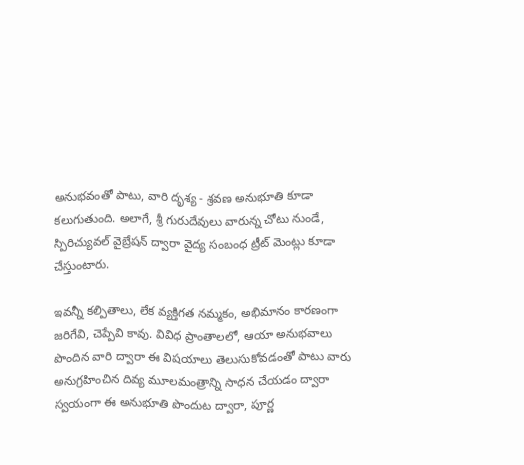అనుభవంతో పాటు, వారి దృశ్య - శ్రవణ అనుభూతి కూడా కలుగుతుంది. అలాగే, శ్రీ గురుదేవులు వారున్న చోటు నుండే, స్పిరిచ్యువల్ వైబ్రేషన్ ద్వారా వైద్య సంబంధ ట్రీట్ మెంట్లు కూడా చేస్తుంటారు.

ఇవన్నీ కల్పితాలు, లేక వ్యక్తిగత నమ్మకం, అభిమానం కారణంగా జరిగేవి, చెప్పేవి కావు. వివిధ ప్రాంతాలలో, ఆయా అనుభవాలు పొందిన వారి ద్వారా ఈ విషయాలు తెలుసుకోవడంతో పాటు వారు అనుగ్రహించిన దివ్య మూలమంత్రాన్ని సాధన చేయడం ద్వారా స్వయంగా ఈ అనుభూతి పొందుట ద్వారా, పూర్ణ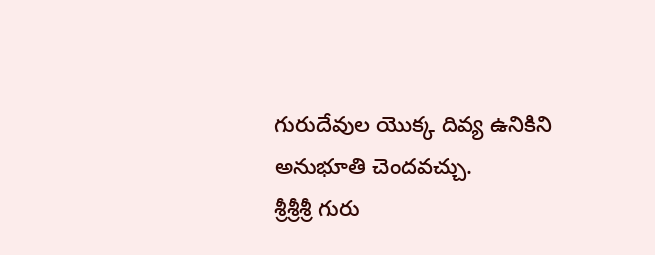గురుదేవుల యొక్క దివ్య ఉనికిని అనుభూతి చెందవచ్చు.
శ్రీశ్రీశ్రీ గురు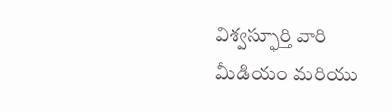విశ్వస్ఫూర్తి వారి మీడియం మరియు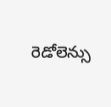రెడోలెన్సు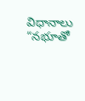విధానాలు “నభూతో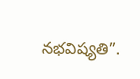నభవిష్యతి”.